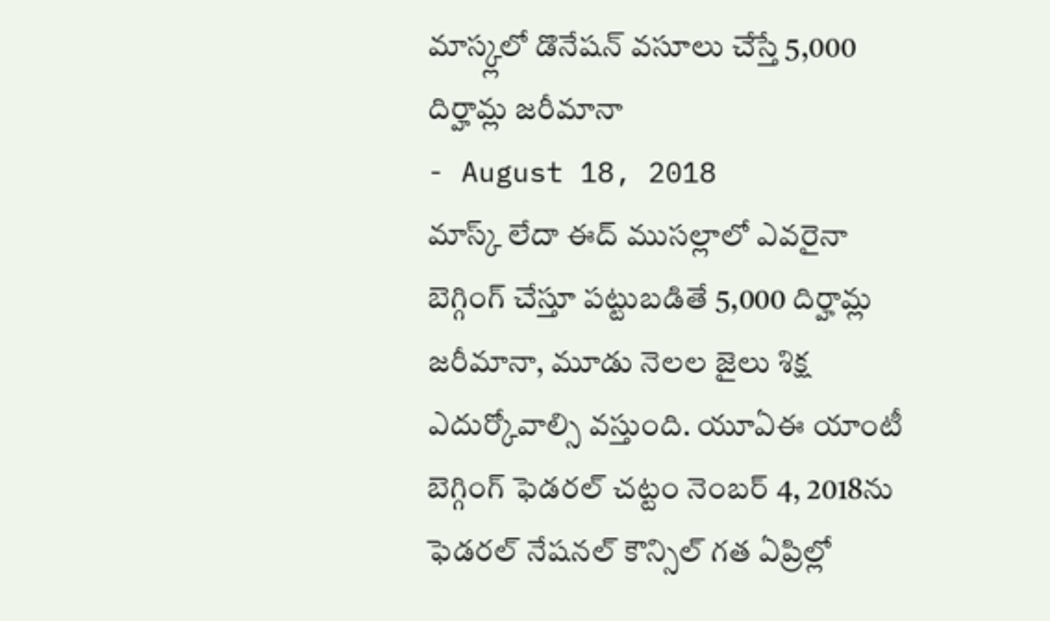మాస్క్లలో డొనేషన్ వసూలు చేస్తే 5,000 దిర్హామ్ల జరీమానా
- August 18, 2018
మాస్క్ లేదా ఈద్ ముసల్లాలో ఎవరైనా బెగ్గింగ్ చేస్తూ పట్టుబడితే 5,000 దిర్హామ్ల జరీమానా, మూడు నెలల జైలు శిక్ష ఎదుర్కోవాల్సి వస్తుంది. యూఏఈ యాంటీ బెగ్గింగ్ ఫెడరల్ చట్టం నెంబర్ 4, 2018ను ఫెడరల్ నేషనల్ కౌన్సిల్ గత ఏప్రిల్లో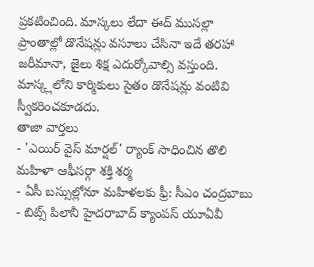ప్రకటించింది. మాస్కలు లేదా ఈద్ ముసల్లా ప్రాంతాల్లో డొనేషన్లు వసూలు చేసినా ఇదే తరహా జరీమానా, జైలు శిక్ష ఎదుర్కోవాల్సి వస్తుంది. మాస్క్లలోని కార్మికులు సైతం డొనేషన్లు వంటివి స్వీకరించకూడదు.
తాజా వార్తలు
- 'ఎయిర్ వైస్ మార్షల్' ర్యాంక్ సాధించిన తొలి మహిళా ఆఫీసర్గా శక్తి శర్మ
- ఏసీ బస్సుల్లోనూ మహిళలకు ఫ్రీ: సీఎం చంద్రబాబు
- బిట్స్ పిలానీ హైదరాబాద్ క్యాంపస్ యూఏవీ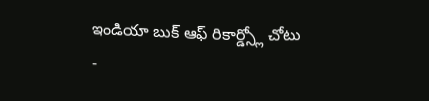ఇండియా బుక్ ఆఫ్ రికార్డ్స్లో చోటు
-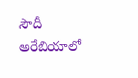సౌదీ అరేబియాలో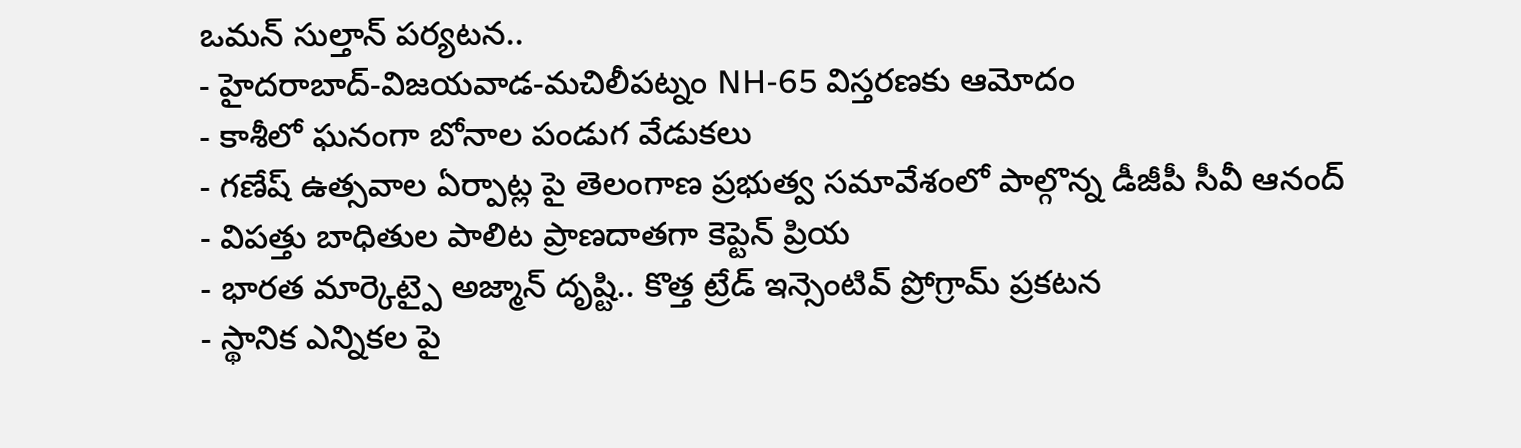ఒమన్ సుల్తాన్ పర్యటన..
- హైదరాబాద్-విజయవాడ-మచిలీపట్నం NH-65 విస్తరణకు ఆమోదం
- కాశీలో ఘనంగా బోనాల పండుగ వేడుకలు
- గణేష్ ఉత్సవాల ఏర్పాట్ల పై తెలంగాణ ప్రభుత్వ సమావేశంలో పాల్గొన్న డీజీపీ సీవీ ఆనంద్
- విపత్తు బాధితుల పాలిట ప్రాణదాతగా కెప్టెన్ ప్రియ
- భారత మార్కెట్పై అజ్మాన్ దృష్టి.. కొత్త ట్రేడ్ ఇన్సెంటివ్ ప్రోగ్రామ్ ప్రకటన
- స్థానిక ఎన్నికల పై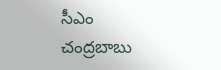సీఎం చంద్రబాబు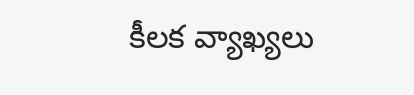కీలక వ్యాఖ్యలు